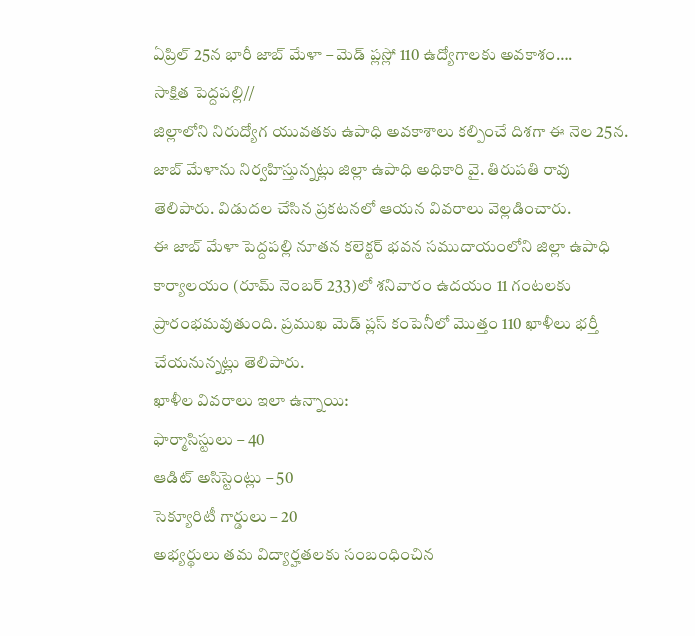ఏప్రిల్ 25న భారీ జాబ్ మేళా – మెడ్ ప్లస్లో 110 ఉద్యోగాలకు అవకాశం….
సాక్షిత పెద్దపల్లి//
జిల్లాలోని నిరుద్యోగ యువతకు ఉపాధి అవకాశాలు కల్పించే దిశగా ఈ నెల 25న. జాబ్ మేళాను నిర్వహిస్తున్నట్లు జిల్లా ఉపాధి అధికారి వై. తిరుపతి రావు తెలిపారు. విడుదల చేసిన ప్రకటనలో ఆయన వివరాలు వెల్లడించారు.
ఈ జాబ్ మేళా పెద్దపల్లి నూతన కలెక్టర్ భవన సముదాయంలోని జిల్లా ఉపాధి కార్యాలయం (రూమ్ నెంబర్ 233)లో శనివారం ఉదయం 11 గంటలకు ప్రారంభమవుతుంది. ప్రముఖ మెడ్ ప్లస్ కంపెనీలో మొత్తం 110 ఖాళీలు భర్తీ చేయనున్నట్లు తెలిపారు.
ఖాళీల వివరాలు ఇలా ఉన్నాయి:
ఫార్మాసిస్టులు – 40
ఆడిట్ అసిస్టెంట్లు – 50
సెక్యూరిటీ గార్డులు – 20
అభ్యర్థులు తమ విద్యార్హతలకు సంబంధించిన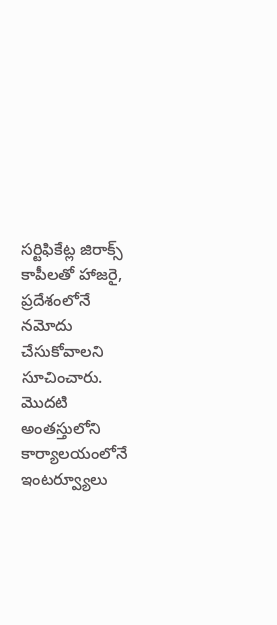సర్టిఫికేట్ల జిరాక్స్ కాపీలతో హాజరై, ప్రదేశంలోనే నమోదు చేసుకోవాలని సూచించారు. మొదటి అంతస్తులోని కార్యాలయంలోనే ఇంటర్వ్యూలు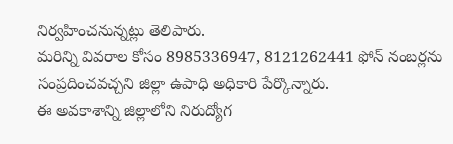నిర్వహించనున్నట్లు తెలిపారు.
మరిన్ని వివరాల కోసం 8985336947, 8121262441 ఫోన్ నంబర్లను సంప్రదించవచ్చని జిల్లా ఉపాధి అధికారి పేర్కొన్నారు.
ఈ అవకాశాన్ని జిల్లాలోని నిరుద్యోగ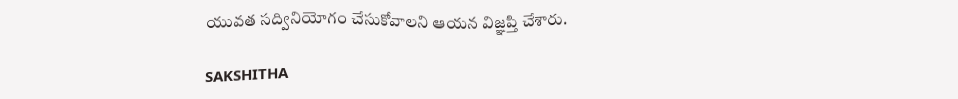యువత సద్వినియోగం చేసుకోవాలని ఆయన విజ్ఞప్తి చేశారు.

SAKSHITHA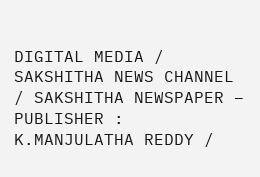DIGITAL MEDIA / SAKSHITHA NEWS CHANNEL / SAKSHITHA NEWSPAPER – PUBLISHER : K.MANJULATHA REDDY /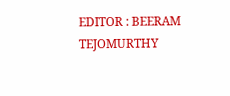EDITOR : BEERAM TEJOMURTHY